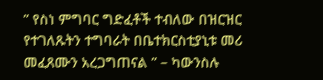” የስነ ምግባር ግድፈቶች ተብለው በዝርዝር የተገለጹትን ተግባራት በቤተክርስቲያኒቱ መሪ መፈጸሙን አረጋግጠናል ” – ካውንስሉ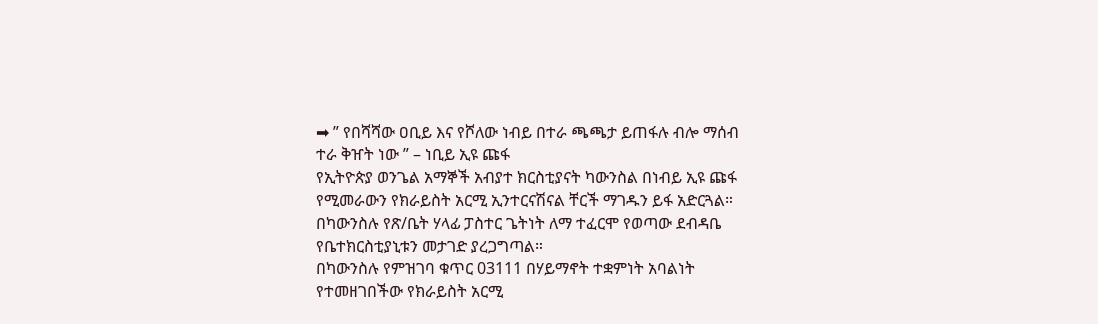➡ ” የበሻሻው ዐቢይ እና የሾለው ነብይ በተራ ጫጫታ ይጠፋሉ ብሎ ማሰብ ተራ ቅዠት ነው ” – ነቢይ ኢዩ ጩፋ
የኢትዮጵያ ወንጌል አማኞች አብያተ ክርስቲያናት ካውንስል በነብይ ኢዩ ጩፋ የሚመራውን የክራይስት አርሚ ኢንተርናሽናል ቸርች ማገዱን ይፋ አድርጓል።
በካውንስሉ የጽ/ቤት ሃላፊ ፓስተር ጌትነት ለማ ተፈርሞ የወጣው ደብዳቤ የቤተክርስቲያኒቱን መታገድ ያረጋግጣል።
በካውንስሉ የምዝገባ ቁጥር 03111 በሃይማኖት ተቋምነት አባልነት የተመዘገበችው የክራይስት አርሚ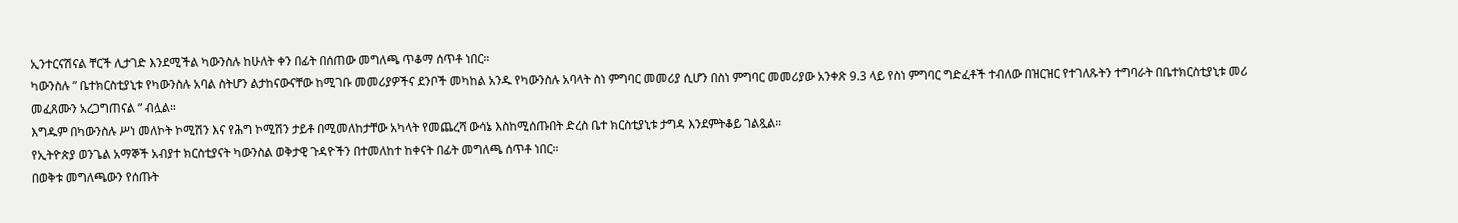ኢንተርናሽናል ቸርች ሊታገድ እንደሚችል ካውንስሉ ከሁለት ቀን በፊት በሰጠው መግለጫ ጥቆማ ሰጥቶ ነበር።
ካውንስሉ ” ቤተክርስቲያኒቱ የካውንስሉ አባል ስትሆን ልታከናውናቸው ከሚገቡ መመሪያዎችና ደንቦች መካከል አንዱ የካውንስሉ አባላት ስነ ምግባር መመሪያ ሲሆን በስነ ምግባር መመሪያው አንቀጽ 9.3 ላይ የስነ ምግባር ግድፈቶች ተብለው በዝርዝር የተገለጹትን ተግባራት በቤተክርስቲያኒቱ መሪ መፈጸሙን አረጋግጠናል ” ብሏል።
እግዱም በካውንስሉ ሥነ መለኮት ኮሚሽን እና የሕግ ኮሚሽን ታይቶ በሚመለከታቸው አካላት የመጨረሻ ውሳኔ እስከሚሰጡበት ድረስ ቤተ ክርስቲያኒቱ ታግዳ እንደምትቆይ ገልጿል።
የኢትዮጵያ ወንጌል አማኞች አብያተ ክርስቲያናት ካውንስል ወቅታዊ ጉዳዮችን በተመለከተ ከቀናት በፊት መግለጫ ሰጥቶ ነበር።
በወቅቱ መግለጫውን የሰጡት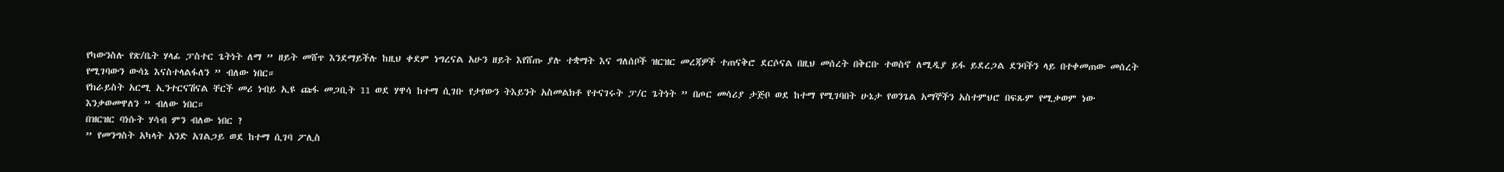የካውንስሉ የጽ/ቤት ሃላፊ ፓስተር ጌትነት ለማ ” ዘይት መሸጥ እንደማይችሉ ከዚህ ቀደም ነግረናል አሁን ዘይት እየሸጡ ያሉ ተቋማት እና ግለሰቦች ዝርዝር መረጃዎች ተጠናቅሮ ደርሶናል በዚህ መሰረት በቅርቡ ተወስኖ ለሚዲያ ይፋ ይደረጋል ደንባችን ላይ በተቀመጠው መሰረት የሚገባውን ውሳኔ እናስተላልፋለን ” ብለው ነበር።
የክራይስት አርሚ ኢንተርናሽናል ቸርች መሪ ነብይ ኢዩ ጩፋ መጋቢት 11 ወደ ሃዋሳ ከተማ ሲገቡ የታየውን ትእይንት አስመልክቶ የተናገሩት ፓ/ር ጌትነት ” በጦር መሳሪያ ታጅቦ ወደ ከተማ የሚገባበት ሁኔታ የወንጌል አማኞችን አስተምህሮ በፍጹም የሚቃወም ነው እንቃወመዋለን ” ብለው ነበር።
በዝርዝር ባነሱት ሃሳብ ምን ብለው ነበር ?
” የመንግስት አካላት አንድ አገልጋይ ወደ ከተማ ሲገባ ፖሊስ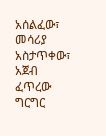አሰልፈው፣ መሳሪያ አስታጥቀው፣ አጀብ ፈጥረው ግርግር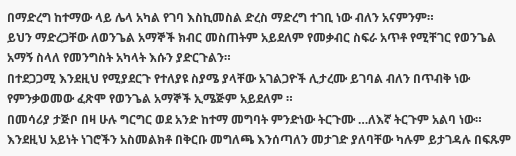በማድረግ ከተማው ላይ ሌላ አካል የገባ እስኪመስል ድረስ ማድረግ ተገቢ ነው ብለን አናምንም።
ይህን ማድረጋቸው ለወንጌል አማኞች ክብር መስጠትም አይደለም የመቃብር ስፍራ አጥቶ የሚቸገር የወንጌል አማኝ ስላለ የመንግስት አካላት እሱን ያድርጉልን።
በተደጋጋሚ እንደዚህ የሚያደርጉ የተለያዩ ስያሜ ያላቸው አገልጋዮች ሊታረሙ ይገባል ብለን በጥብቅ ነው የምንቃወመው ፈጽሞ የወንጌል አማኞች ኢሜጅም አይደለም ።
በመሳሪያ ታጅቦ በዛ ሁሉ ግርግር ወደ አንድ ከተማ መግባት ምንድነው ትርጉሙ …ለእኛ ትርጉም አልባ ነው።
እንደዚህ አይነት ነገሮችን አስመልክቶ በቅርቡ መግለጫ እንሰጣለን መታገድ ያለባቸው ካሉም ይታገዳሉ በፍጹም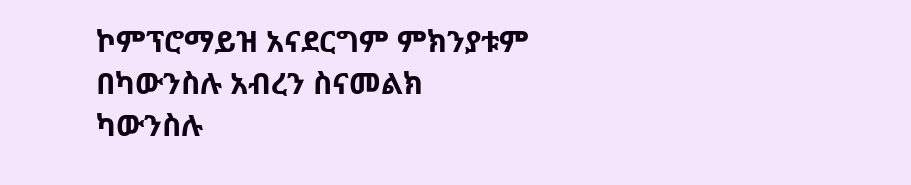ኮምፕሮማይዝ አናደርግም ምክንያቱም በካውንስሉ አብረን ስናመልክ ካውንስሉ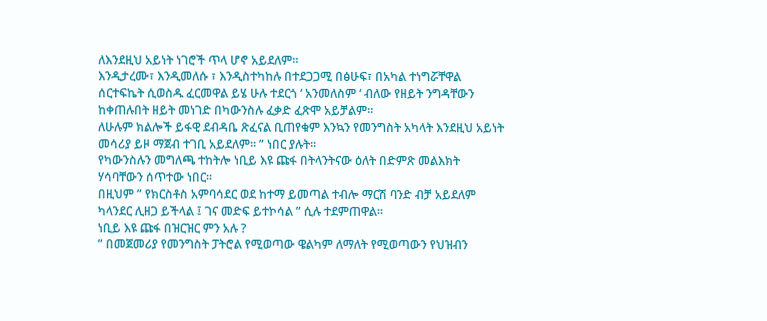ለእንደዚህ አይነት ነገሮች ጥላ ሆኖ አይደለም።
እንዲታረሙ፣ እንዲመለሱ ፣ እንዲስተካከሉ በተደጋጋሚ በፅሁፍ፣ በአካል ተነግሯቸዋል ሰርተፍኬት ሲወስዱ ፈርመዋል ይሄ ሁሉ ተደርጎ ‘ አንመለስም ‘ ብለው የዘይት ንግዳቸውን ከቀጠሉበት ዘይት መነገድ በካውንስሉ ፈቃድ ፈጽሞ አይቻልም።
ለሁሉም ክልሎች ይፋዊ ደብዳቤ ጽፈናል ቢጠየቁም እንኳን የመንግስት አካላት እንደዚህ አይነት መሳሪያ ይዞ ማጀብ ተገቢ አይደለም። ” ነበር ያሉት።
የካውንስሉን መግለጫ ተከትሎ ነቢይ እዩ ጩፋ በትላንትናው ዕለት በድምጽ መልእክት ሃሳባቸውን ሰጥተው ነበር።
በዚህም ” የክርስቶስ አምባሳደር ወደ ከተማ ይመጣል ተብሎ ማርሽ ባንድ ብቻ አይደለም ካላንደር ሊዘጋ ይችላል ፤ ገና መድፍ ይተኮሳል ” ሲሉ ተደምጠዋል።
ነቢይ እዩ ጩፋ በዝርዝር ምን አሉ ?
” በመጀመሪያ የመንግስት ፓትሮል የሚወጣው ዌልካም ለማለት የሚወጣውን የህዝብን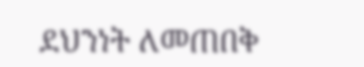ደህንነት ለመጠበቅ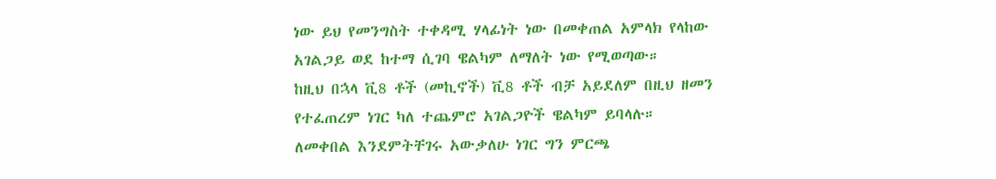ነው ይህ የመንግስት ተቀዳሚ ሃላፊነት ነው በመቀጠል አምላክ የላከው አገልጋይ ወደ ከተማ ሲገባ ዌልካም ለማለት ነው የሚወጣው።
ከዚህ በኋላ ቪ8 ቶች (መኪኖች) ቪ8 ቶች ብቻ አይደለም በዚህ ዘመን የተፈጠረም ነገር ካለ ተጨምሮ አገልጋዮች ዌልካም ይባላሉ።
ለመቀበል እንደምትቸገሩ አውቃለሁ ነገር ግን ምርጫ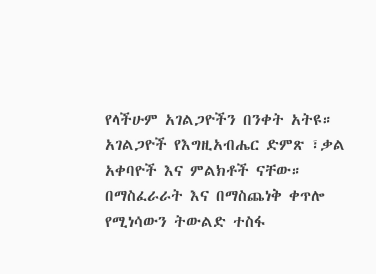የላችሁም አገልጋዮችን በንቀት አትዩ።
አገልጋዮች የእግዚአብሔር ድምጽ ፣ቃል አቀባዮች እና ምልክቶች ናቸው።
በማስፈራራት እና በማስጨነቅ ቀጥሎ የሚነሳውን ትውልድ ተስፋ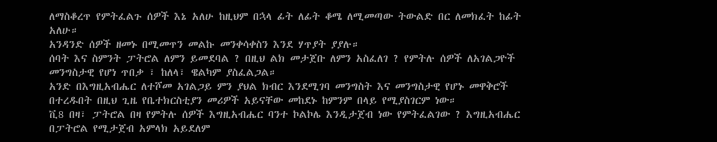ለማስቆረጥ የምትፈልጉ ሰዎች እኔ አለሁ ከዚህም በኋላ ፊት ለፊት ቆሜ ለሚመጣው ትውልድ በር ለመክፈት ከፊት አለሁ።
አንዳንድ ሰዎች ዘመኑ በሚመጥን መልኩ መንቀሳቀስን እንደ ሃጥያት ያያሉ።
ሰባት እና ስምንት ፓትሮል ለምን ይመደባል ? በዚህ ልክ መታጀቡ ለምን አስፈለገ ? የምትሉ ሰዎች ለአገልጋዮች መንግስታዊ የሆነ ጥበቃ ፣ ከለላ፣ ዌልካም ያስፈልጋል።
አንድ በእግዚአብሔር ለተሾመ አገልጋይ ምን ያህል ክብር እንደሚገባ መንግስት እና መንግስታዊ የሆኑ መዋቅሮች በተረዱበት በዚህ ጊዜ የቤተክርስቲያን መሪዎች አይናቸው መከደኑ ከምንም በላይ የሚያስገርም ነው።
ቪ8 በዛ፣ ፓትሮል በዛ የምትሉ ሰዎች እግዚአብሔር ባንተ ኮልኮሌ እንዲታጀብ ነው የምትፈልገው ? እግዚአብሔር በፓትሮል የሚታጀብ አምላክ አይደለም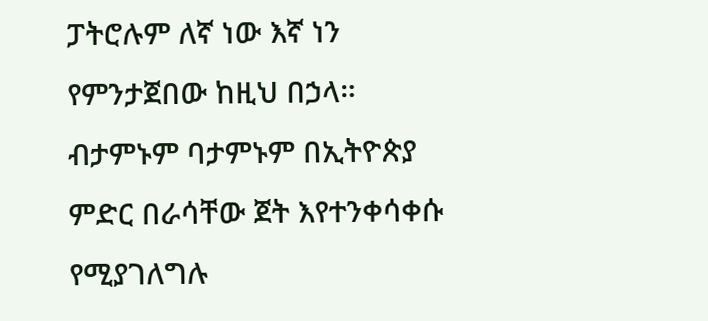ፓትሮሉም ለኛ ነው እኛ ነን የምንታጀበው ከዚህ በኃላ።
ብታምኑም ባታምኑም በኢትዮጵያ ምድር በራሳቸው ጀት እየተንቀሳቀሱ የሚያገለግሉ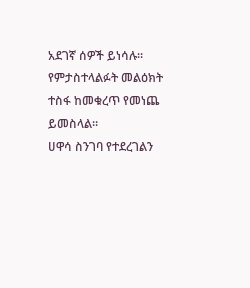አደገኛ ሰዎች ይነሳሉ።
የምታስተላልፉት መልዕክት ተስፋ ከመቁረጥ የመነጨ ይመስላል።
ሀዋሳ ስንገባ የተደረገልን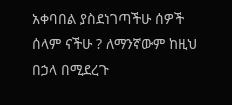አቀባበል ያስደነገጣችሁ ሰዎች ሰላም ናችሁ ? ለማንኛውም ከዚህ በኃላ በሚደረጉ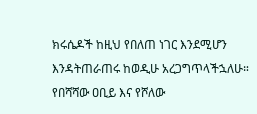ክሩሴዶች ከዚህ የበለጠ ነገር እንደሚሆን እንዳትጠራጠሩ ከወዲሁ አረጋግጥላችኋለሁ።
የበሻሻው ዐቢይ እና የሾለው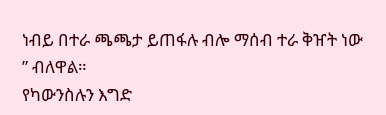ነብይ በተራ ጫጫታ ይጠፋሉ ብሎ ማሰብ ተራ ቅዠት ነው ” ብለዋል።
የካውንስሉን እግድ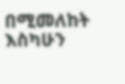በሚመለከት እስካሁን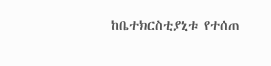ከቤተክርስቲያኒቱ የተሰጠ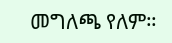መግለጫ የለም።